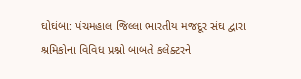ઘોઘંબા: પંચમહાલ જિલ્લા ભારતીય મજદૂર સંઘ દ્વારા શ્રમિકોના વિવિધ પ્રશ્નો બાબતે કલેક્ટરને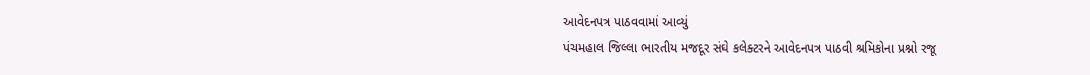આવેદનપત્ર પાઠવવામાં આવ્યું
પંચમહાલ જિલ્લા ભારતીય મજદૂર સંઘે કલેક્ટરને આવેદનપત્ર પાઠવી શ્રમિકોના પ્રશ્નો રજૂ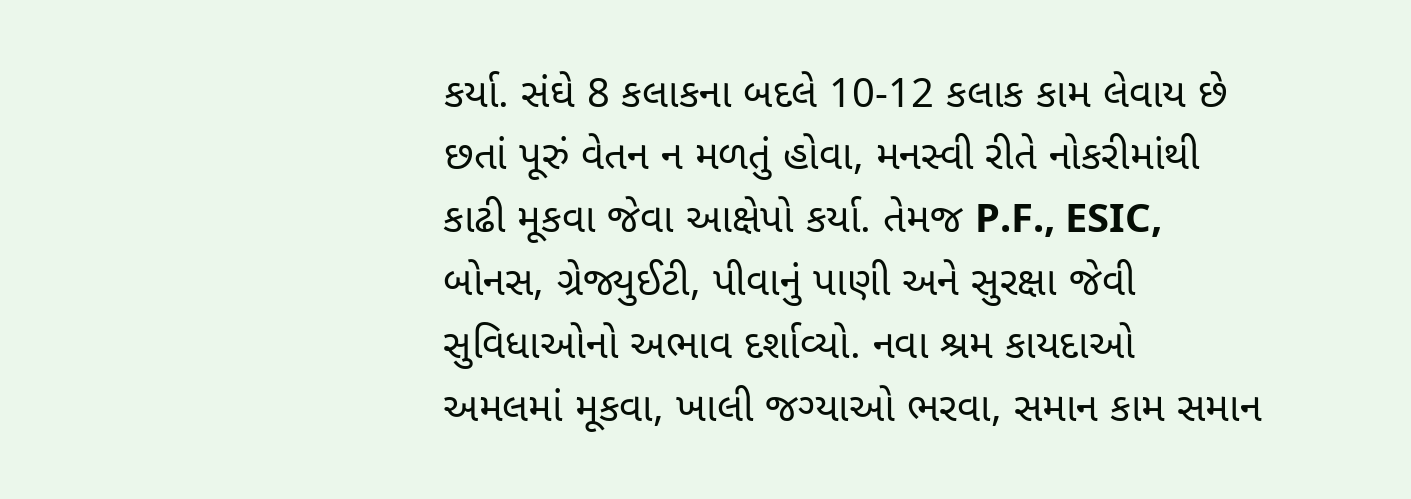કર્યા. સંઘે 8 કલાકના બદલે 10-12 કલાક કામ લેવાય છે છતાં પૂરું વેતન ન મળતું હોવા, મનસ્વી રીતે નોકરીમાંથી કાઢી મૂકવા જેવા આક્ષેપો કર્યા. તેમજ P.F., ESIC, બોનસ, ગ્રેજ્યુઈટી, પીવાનું પાણી અને સુરક્ષા જેવી સુવિધાઓનો અભાવ દર્શાવ્યો. નવા શ્રમ કાયદાઓ અમલમાં મૂકવા, ખાલી જગ્યાઓ ભરવા, સમાન કામ સમાન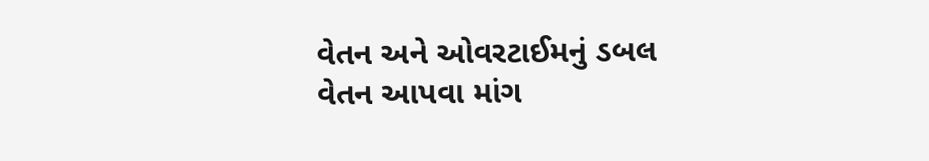વેતન અને ઓવરટાઈમનું ડબલ વેતન આપવા માંગ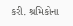કરી. શ્રમિકોના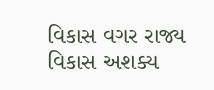વિકાસ વગર રાજ્ય વિકાસ અશક્ય